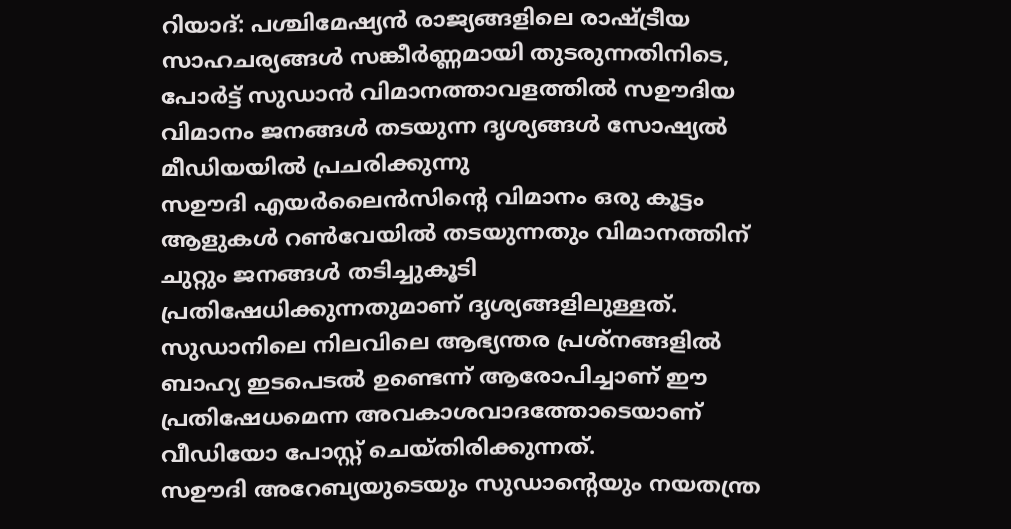റിയാദ്: പശ്ചിമേഷ്യൻ രാജ്യങ്ങളിലെ രാഷ്ട്രീയ സാഹചര്യങ്ങൾ സങ്കീർണ്ണമായി തുടരുന്നതിനിടെ, പോർട്ട് സുഡാൻ വിമാനത്താവളത്തിൽ സഊദിയ വിമാനം ജനങ്ങൾ തടയുന്ന ദൃശ്യങ്ങൾ സോഷ്യൽ മീഡിയയിൽ പ്രചരിക്കുന്നു
സഊദി എയർലൈൻസിന്റെ വിമാനം ഒരു കൂട്ടം ആളുകൾ റൺവേയിൽ തടയുന്നതും വിമാനത്തിന് ചുറ്റും ജനങ്ങൾ തടിച്ചുകൂടി പ്രതിഷേധിക്കുന്നതുമാണ് ദൃശ്യങ്ങളിലുള്ളത്. സുഡാനിലെ നിലവിലെ ആഭ്യന്തര പ്രശ്നങ്ങളിൽ ബാഹ്യ ഇടപെടൽ ഉണ്ടെന്ന് ആരോപിച്ചാണ് ഈ പ്രതിഷേധമെന്ന അവകാശവാദത്തോടെയാണ് വീഡിയോ പോസ്റ്റ് ചെയ്തിരിക്കുന്നത്.
സഊദി അറേബ്യയുടെയും സുഡാന്റെയും നയതന്ത്ര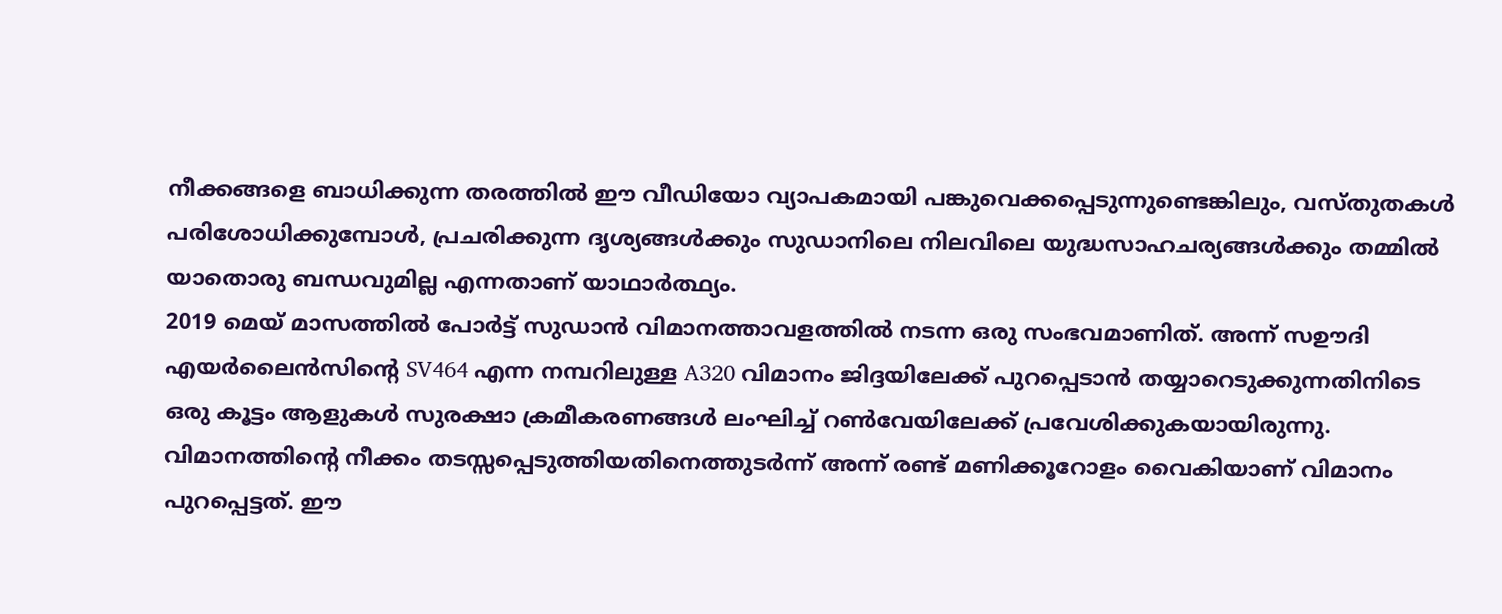നീക്കങ്ങളെ ബാധിക്കുന്ന തരത്തിൽ ഈ വീഡിയോ വ്യാപകമായി പങ്കുവെക്കപ്പെടുന്നുണ്ടെങ്കിലും, വസ്തുതകൾ പരിശോധിക്കുമ്പോൾ, പ്രചരിക്കുന്ന ദൃശ്യങ്ങൾക്കും സുഡാനിലെ നിലവിലെ യുദ്ധസാഹചര്യങ്ങൾക്കും തമ്മിൽ യാതൊരു ബന്ധവുമില്ല എന്നതാണ് യാഥാർത്ഥ്യം.
2019 മെയ് മാസത്തിൽ പോർട്ട് സുഡാൻ വിമാനത്താവളത്തിൽ നടന്ന ഒരു സംഭവമാണിത്. അന്ന് സഊദി എയർലൈൻസിന്റെ SV464 എന്ന നമ്പറിലുള്ള A320 വിമാനം ജിദ്ദയിലേക്ക് പുറപ്പെടാൻ തയ്യാറെടുക്കുന്നതിനിടെ ഒരു കൂട്ടം ആളുകൾ സുരക്ഷാ ക്രമീകരണങ്ങൾ ലംഘിച്ച് റൺവേയിലേക്ക് പ്രവേശിക്കുകയായിരുന്നു.
വിമാനത്തിന്റെ നീക്കം തടസ്സപ്പെടുത്തിയതിനെത്തുടർന്ന് അന്ന് രണ്ട് മണിക്കൂറോളം വൈകിയാണ് വിമാനം പുറപ്പെട്ടത്. ഈ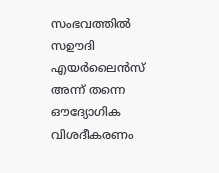സംഭവത്തിൽ സഊദി എയർലൈൻസ് അന്ന് തന്നെ ഔദ്യോഗിക വിശദീകരണം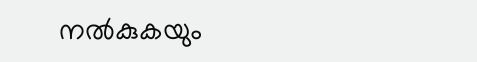നൽകുകയും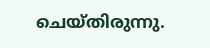ചെയ്തിരുന്നു.